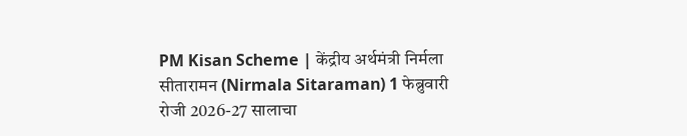PM Kisan Scheme | केंद्रीय अर्थमंत्री निर्मला सीतारामन (Nirmala Sitaraman) 1 फेब्रुवारी रोजी 2026-27 सालाचा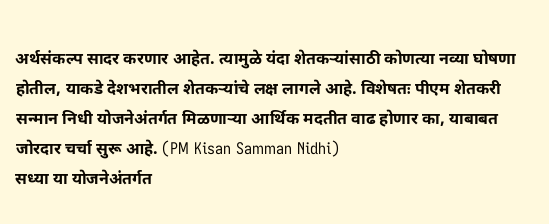अर्थसंकल्प सादर करणार आहेत. त्यामुळे यंदा शेतकऱ्यांसाठी कोणत्या नव्या घोषणा होतील, याकडे देशभरातील शेतकऱ्यांचे लक्ष लागले आहे. विशेषतः पीएम शेतकरी सन्मान निधी योजनेअंतर्गत मिळणाऱ्या आर्थिक मदतीत वाढ होणार का, याबाबत जोरदार चर्चा सुरू आहे. (PM Kisan Samman Nidhi)
सध्या या योजनेअंतर्गत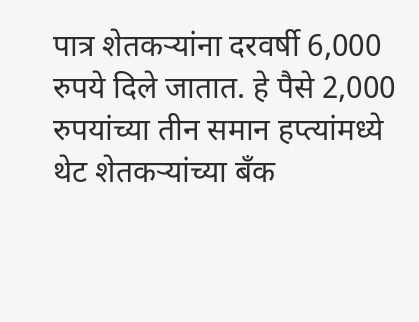पात्र शेतकऱ्यांना दरवर्षी 6,000 रुपये दिले जातात. हे पैसे 2,000 रुपयांच्या तीन समान हप्त्यांमध्ये थेट शेतकऱ्यांच्या बँक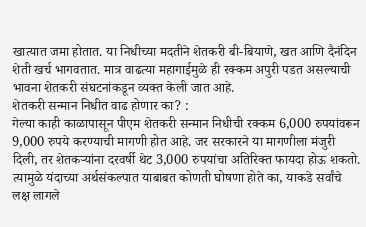खात्यात जमा होतात. या निधीच्या मदतीने शेतकरी बी-बियाणे, खत आणि दैनंदिन शेती खर्च भागवतात. मात्र वाढत्या महागाईमुळे ही रक्कम अपुरी पडत असल्याची भावना शेतकरी संघटनांकडून व्यक्त केली जात आहे.
शेतकरी सन्मान निधीत वाढ होणार का? :
गेल्या काही काळापासून पीएम शेतकरी सन्मान निधीची रक्कम 6,000 रुपयांवरून 9,000 रुपये करण्याची मागणी होत आहे. जर सरकारने या मागणीला मंजुरी दिली, तर शेतकऱ्यांना दरवर्षी थेट 3,000 रुपयांचा अतिरिक्त फायदा होऊ शकतो. त्यामुळे यंदाच्या अर्थसंकल्पात याबाबत कोणती घोषणा होते का, याकडे सर्वांचे लक्ष लागले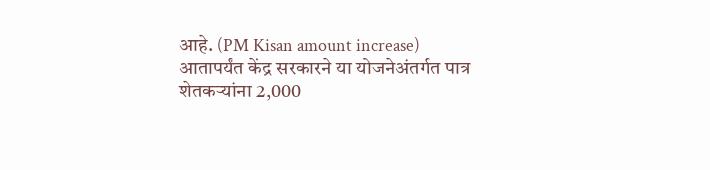आहे. (PM Kisan amount increase)
आतापर्यंत केंद्र सरकारने या योजनेअंतर्गत पात्र शेतकऱ्यांना 2,000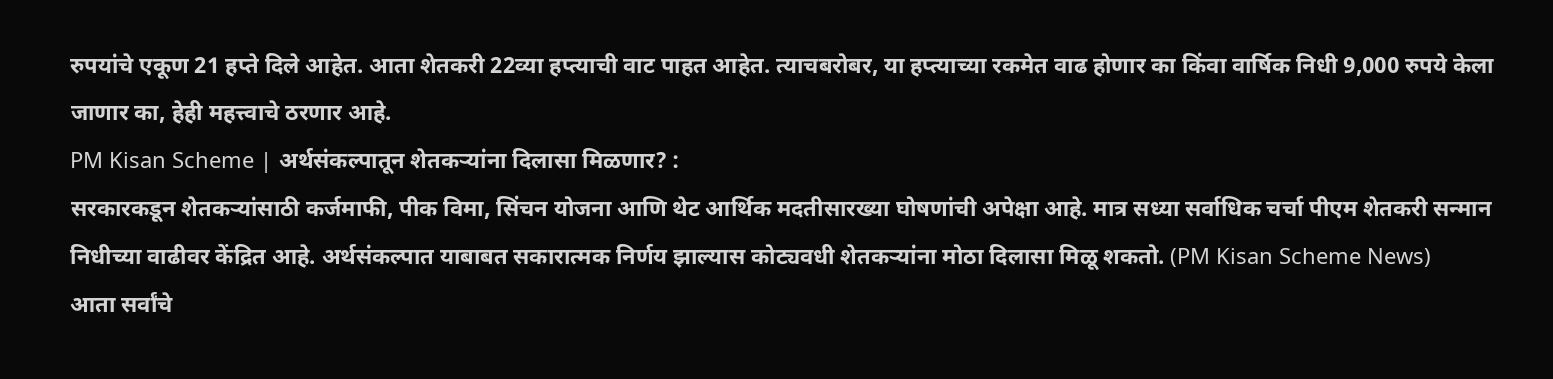रुपयांचे एकूण 21 हप्ते दिले आहेत. आता शेतकरी 22व्या हप्त्याची वाट पाहत आहेत. त्याचबरोबर, या हप्त्याच्या रकमेत वाढ होणार का किंवा वार्षिक निधी 9,000 रुपये केला जाणार का, हेही महत्त्वाचे ठरणार आहे.
PM Kisan Scheme | अर्थसंकल्पातून शेतकऱ्यांना दिलासा मिळणार? :
सरकारकडून शेतकऱ्यांसाठी कर्जमाफी, पीक विमा, सिंचन योजना आणि थेट आर्थिक मदतीसारख्या घोषणांची अपेक्षा आहे. मात्र सध्या सर्वाधिक चर्चा पीएम शेतकरी सन्मान निधीच्या वाढीवर केंद्रित आहे. अर्थसंकल्पात याबाबत सकारात्मक निर्णय झाल्यास कोट्यवधी शेतकऱ्यांना मोठा दिलासा मिळू शकतो. (PM Kisan Scheme News)
आता सर्वांचे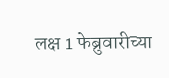लक्ष 1 फेब्रुवारीच्या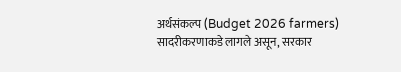अर्थसंकल्प (Budget 2026 farmers) सादरीकरणाकडे लागले असून, सरकार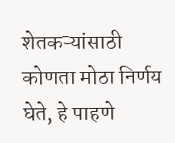शेतकऱ्यांसाठी कोणता मोठा निर्णय घेते, हे पाहणे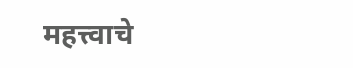महत्त्वाचे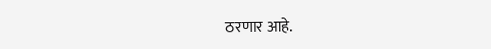ठरणार आहे.